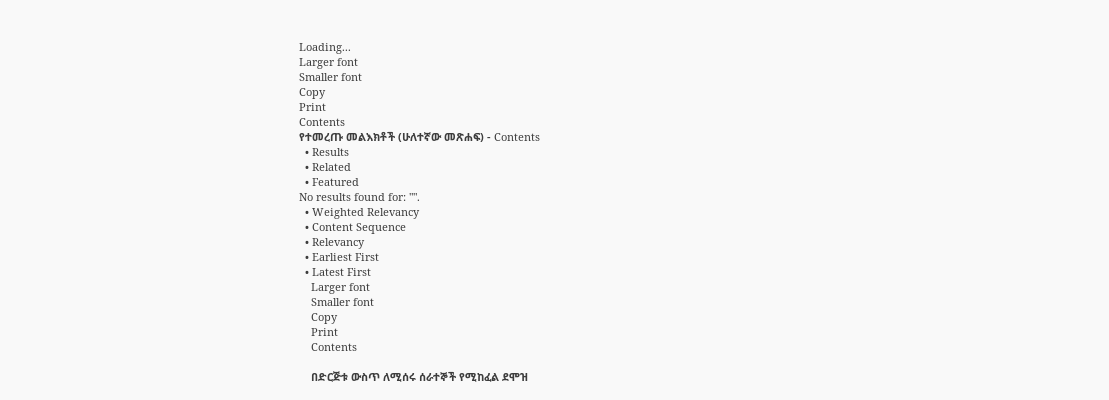Loading...
Larger font
Smaller font
Copy
Print
Contents
የተመረጡ መልእክቶች (ሁለተኛው መጽሐፍ) - Contents
  • Results
  • Related
  • Featured
No results found for: "".
  • Weighted Relevancy
  • Content Sequence
  • Relevancy
  • Earliest First
  • Latest First
    Larger font
    Smaller font
    Copy
    Print
    Contents

    በድርጅቱ ውስጥ ለሚሰሩ ሰራተኞች የሚከፈል ደሞዝ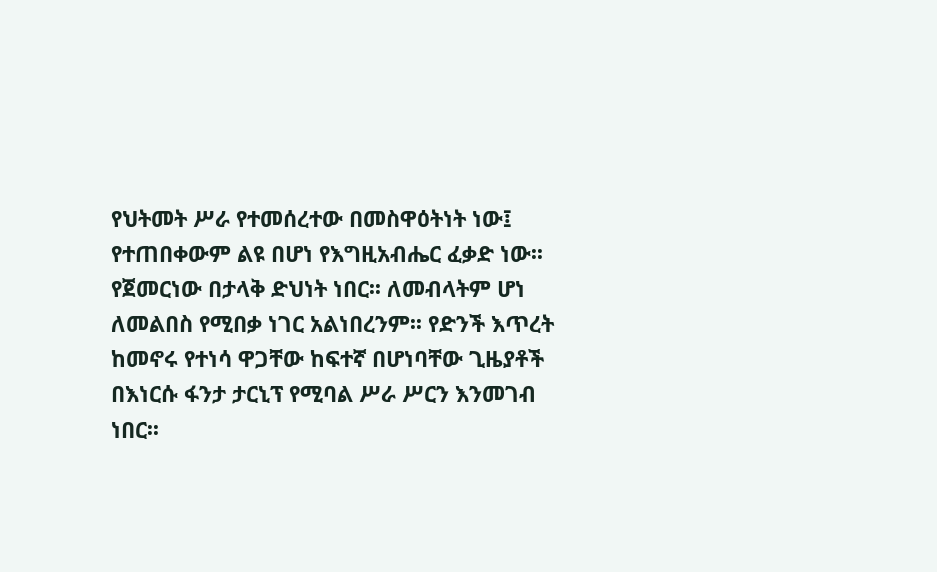የህትመት ሥራ የተመሰረተው በመስዋዕትነት ነው፤ የተጠበቀውም ልዩ በሆነ የእግዚአብሔር ፈቃድ ነው፡፡ የጀመርነው በታላቅ ድህነት ነበር፡፡ ለመብላትም ሆነ ለመልበስ የሚበቃ ነገር አልነበረንም፡፡ የድንች እጥረት ከመኖሩ የተነሳ ዋጋቸው ከፍተኛ በሆነባቸው ጊዜያቶች በእነርሱ ፋንታ ታርኒፕ የሚባል ሥራ ሥርን እንመገብ ነበር፡፡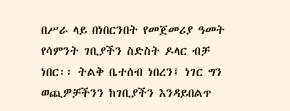በሥራ ላይ በነበርንበት የመጀመሪያ ዓመት የሳምንት ገቢያችን ስድስት ዶላር ብቻ ነበር፡፡ ትልቅ ቤተሰብ ነበረን፤ ነገር ግን ወጪዎቻችንን ከገቢያችን እንዳይበልጥ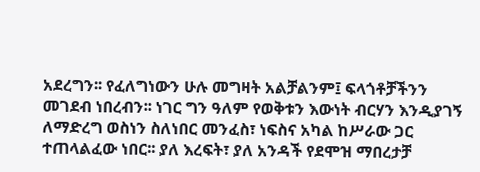አደረግን፡፡ የፈለግነውን ሁሉ መግዛት አልቻልንም፤ ፍላጎቶቻችንን መገደብ ነበረብን፡፡ ነገር ግን ዓለም የወቅቱን እውነት ብርሃን እንዲያገኝ ለማድረግ ወስነን ስለነበር መንፈስ፣ ነፍስና አካል ከሥራው ጋር ተጠላልፈው ነበር፡፡ ያለ እረፍት፣ ያለ አንዳች የደሞዝ ማበረታቻ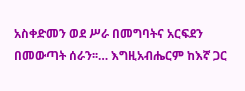አስቀድመን ወደ ሥራ በመግባትና አርፍደን በመውጣት ሰራን፡፡… እግዚአብሔርም ከእኛ ጋር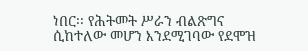ነበር፡፡ የሕትመት ሥራን ብልጽግና ሲከተለው መሆን እንደሚገባው የደሞዝ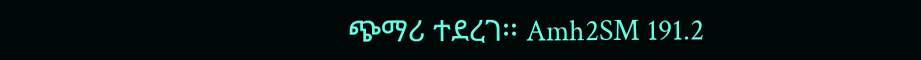ጭማሪ ተደረገ፡፡ Amh2SM 191.2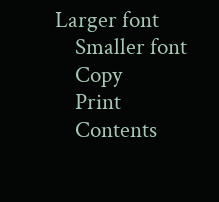Larger font
    Smaller font
    Copy
    Print
    Contents